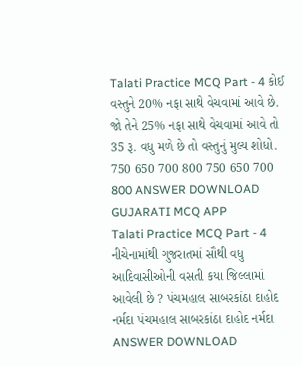Talati Practice MCQ Part - 4 કોઈ વસ્તુને 20% નફા સાથે વેચવામાં આવે છે. જો તેને 25% નફા સાથે વેચવામાં આવે તો 35 રૂ. વધુ મળે છે તો વસ્તુનું મુલ્ય શોધો. 750 650 700 800 750 650 700 800 ANSWER DOWNLOAD GUJARATI MCQ APP
Talati Practice MCQ Part - 4 નીચેનામાંથી ગુજરાતમાં સૌથી વધુ આદિવાસીઓની વસતી કયા જિલ્લામાં આવેલી છે ? પંચમહાલ સાબરકાંઠા દાહોદ નર્મદા પંચમહાલ સાબરકાંઠા દાહોદ નર્મદા ANSWER DOWNLOAD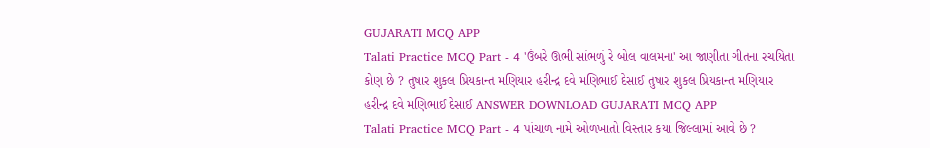GUJARATI MCQ APP
Talati Practice MCQ Part - 4 'ઉંબરે ઊભી સાંભળું રે બોલ વાલમના' આ જાણીતા ગીતના રચયિતા કોણ છે ? તુષાર શુકલ પ્રિયકાન્ત મણિયાર હરીન્દ્ર દવે મણિભાઈ દેસાઈ તુષાર શુકલ પ્રિયકાન્ત મણિયાર હરીન્દ્ર દવે મણિભાઈ દેસાઈ ANSWER DOWNLOAD GUJARATI MCQ APP
Talati Practice MCQ Part - 4 પાંચાળ નામે ઓળખાતો વિસ્તાર કયા જિલ્લામાં આવે છે ?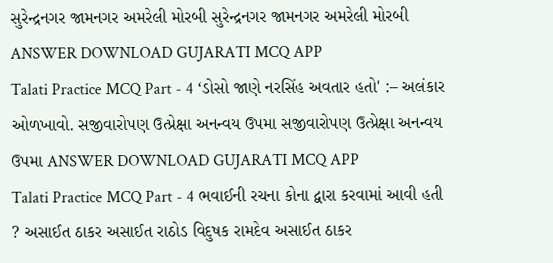સુરેન્દ્રનગર જામનગર અમરેલી મોરબી સુરેન્દ્રનગર જામનગર અમરેલી મોરબી ANSWER DOWNLOAD GUJARATI MCQ APP
Talati Practice MCQ Part - 4 ‘ડોસો જાણે નરસિંહ અવતાર હતો' :– અલંકાર ઓળખાવો. સજીવારોપણ ઉત્પ્રેક્ષા અનન્વય ઉપમા સજીવારોપણ ઉત્પ્રેક્ષા અનન્વય ઉપમા ANSWER DOWNLOAD GUJARATI MCQ APP
Talati Practice MCQ Part - 4 ભવાઈની રચના કોના દ્વારા કરવામાં આવી હતી ? અસાઈત ઠાકર અસાઈત રાઠોડ વિદુષક રામદેવ અસાઈત ઠાકર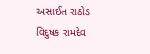અસાઈત રાઠોડ વિદુષક રામદેવ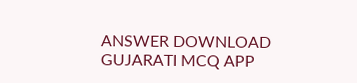ANSWER DOWNLOAD GUJARATI MCQ APP